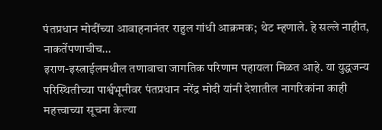पंतप्रधान मोदींच्या आवाहनानंतर राहुल गांधी आक्रमक; थेट म्हणाले. हे सल्ले नाहीत, नाकर्तेपणाचीच…
इराण-इस्त्राईलमधील तणावाचा जागतिक परिणाम पहायला मिळत आहे. या युद्धजन्य परिस्थितीच्या पार्श्वभूमीवर पंतप्रधान नरेंद्र मोदी यांनी देशातील नागरिकांना काही महत्त्वाच्या सूचना केल्या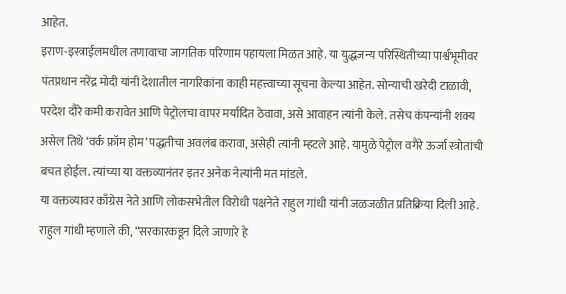आहेत.
इराण-इस्त्राईलमधील तणावाचा जागतिक परिणाम पहायला मिळत आहे. या युद्धजन्य परिस्थितीच्या पार्श्वभूमीवर पंतप्रधान नरेंद्र मोदी यांनी देशातील नागरिकांना काही महत्त्वाच्या सूचना केल्या आहेत. सोन्याची खरेदी टाळावी, परदेश दौरे कमी करावेत आणि पेट्रोलचा वापर मर्यादित ठेवावा, असे आवाहन त्यांनी केले. तसेच कंपन्यांनी शक्य असेल तिथे ‘वर्क फ्रॉम होम’ पद्धतीचा अवलंब करावा, असेही त्यांनी म्हटले आहे. यामुळे पेट्रोल वगैरे ऊर्जा स्त्रोतांची बचत होईल. त्यांच्या या वक्तव्यानंतर इतर अनेक नेत्यांनी मत मांडले.
या वक्तव्यावर काँग्रेस नेते आणि लोकसभेतील विरोधी पक्षनेते राहुल गांधी यांनी जळजळीत प्रतिक्रिया दिली आहे. राहुल गांधी म्हणाले की, “सरकारकडून दिले जाणारे हे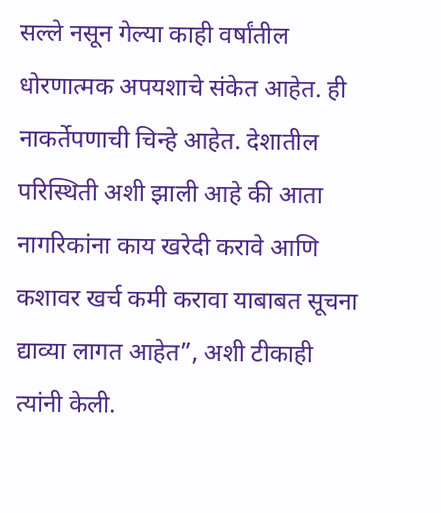सल्ले नसून गेल्या काही वर्षांतील धोरणात्मक अपयशाचे संकेत आहेत. ही नाकर्तेपणाची चिन्हे आहेत. देशातील परिस्थिती अशी झाली आहे की आता नागरिकांना काय खरेदी करावे आणि कशावर खर्च कमी करावा याबाबत सूचना द्याव्या लागत आहेत”, अशी टीकाही त्यांनी केली.